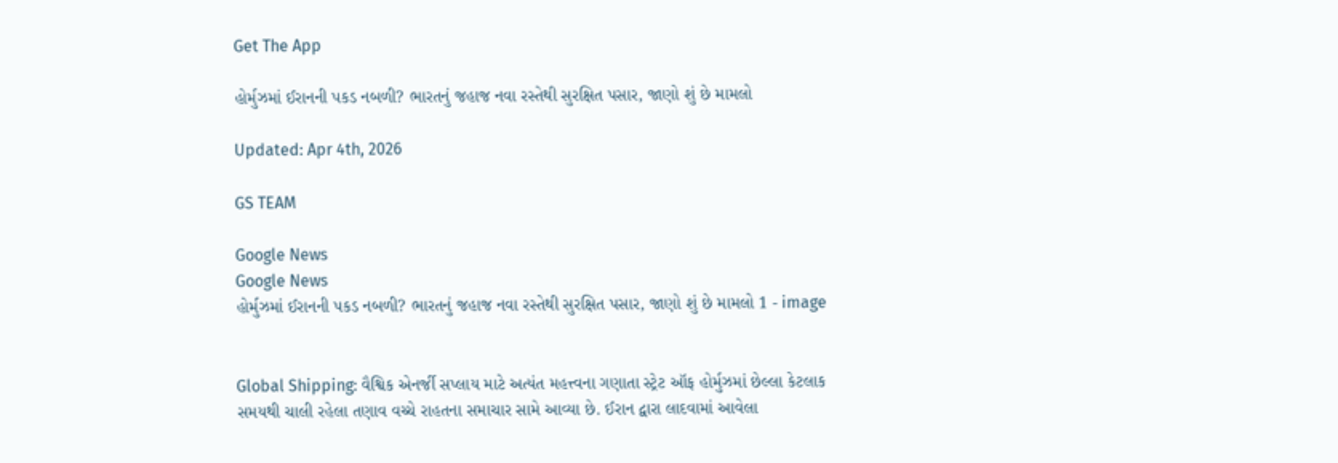Get The App

હોર્મુઝમાં ઈરાનની પકડ નબળી? ભારતનું જહાજ નવા રસ્તેથી સુરક્ષિત પસાર, જાણો શું છે મામલો

Updated: Apr 4th, 2026

GS TEAM

Google News
Google News
હોર્મુઝમાં ઈરાનની પકડ નબળી? ભારતનું જહાજ નવા રસ્તેથી સુરક્ષિત પસાર, જાણો શું છે મામલો 1 - image


Global Shipping: વૈશ્વિક એનર્જી સપ્લાય માટે અત્યંત મહત્ત્વના ગણાતા સ્ટ્રેટ ઑફ હોર્મુઝમાં છેલ્લા કેટલાક સમયથી ચાલી રહેલા તણાવ વચ્ચે રાહતના સમાચાર સામે આવ્યા છે. ઈરાન દ્વારા લાદવામાં આવેલા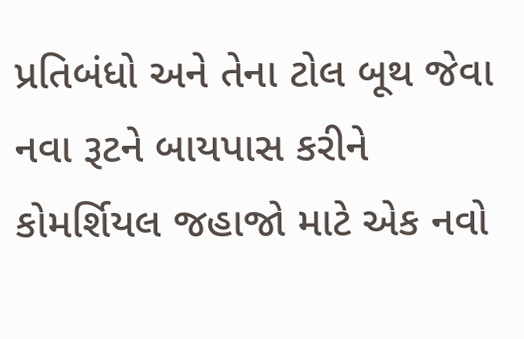પ્રતિબંધો અને તેના ટોલ બૂથ જેવા નવા રૂટને બાયપાસ કરીને કોમર્શિયલ જહાજો માટે એક નવો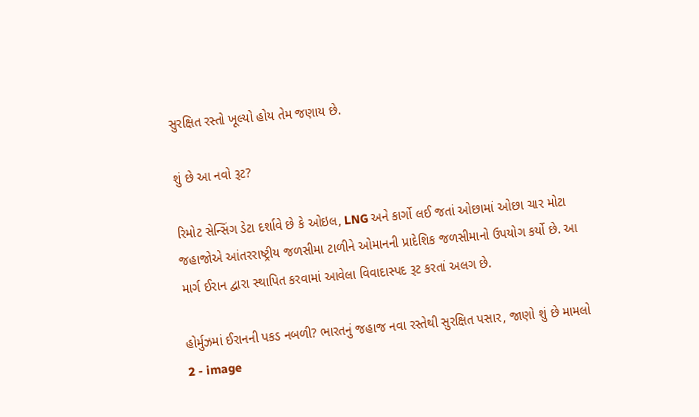સુરક્ષિત રસ્તો ખૂલ્યો હોય તેમ જણાય છે.

શું છે આ નવો રૂટ?

રિમોટ સેન્સિંગ ડેટા દર્શાવે છે કે ઓઇલ, LNG અને કાર્ગો લઈ જતાં ઓછામાં ઓછા ચાર મોટા જહાજોએ આંતરરાષ્ટ્રીય જળસીમા ટાળીને ઓમાનની પ્રાદેશિક જળસીમાનો ઉપયોગ કર્યો છે. આ માર્ગ ઈરાન દ્વારા સ્થાપિત કરવામાં આવેલા વિવાદાસ્પદ રૂટ કરતાં અલગ છે.

હોર્મુઝમાં ઈરાનની પકડ નબળી? ભારતનું જહાજ નવા રસ્તેથી સુરક્ષિત પસાર, જાણો શું છે મામલો 2 - image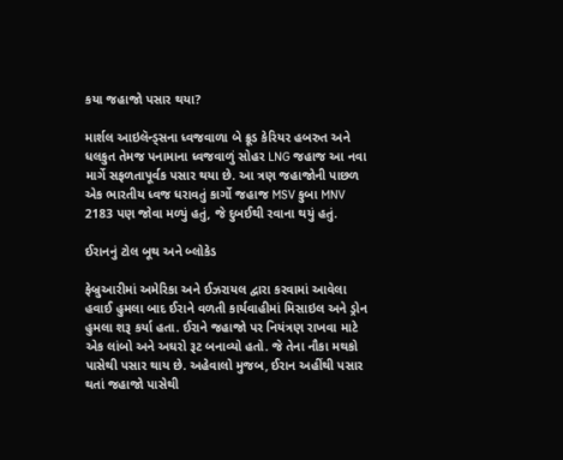કયા જહાજો પસાર થયા?

માર્શલ આઇલૅન્ડ્સના ધ્વજવાળા બે ક્રૂડ કેરિયર હબરુત અને ધલકુત તેમજ પનામાના ધ્વજવાળું સોહર LNG જહાજ આ નવા માર્ગે સફળતાપૂર્વક પસાર થયા છે. આ ત્રણ જહાજોની પાછળ એક ભારતીય ધ્વજ ધરાવતું કાર્ગો જહાજ MSV કુબા MNV 2183 પણ જોવા મળ્યું હતું, જે દુબઈથી રવાના થયું હતું.

ઈરાનનું ટોલ બૂથ અને બ્લોકેડ

ફેબ્રુઆરીમાં અમેરિકા અને ઈઝરાયલ દ્વારા કરવામાં આવેલા હવાઈ હુમલા બાદ ઈરાને વળતી કાર્યવાહીમાં મિસાઇલ અને ડ્રોન હુમલા શરૂ કર્યા હતા. ઈરાને જહાજો પર નિયંત્રણ રાખવા માટે એક લાંબો અને અઘરો રૂટ બનાવ્યો હતો. જે તેના નૌકા મથકો પાસેથી પસાર થાય છે. અહેવાલો મુજબ, ઈરાન અહીંથી પસાર થતાં જહાજો પાસેથી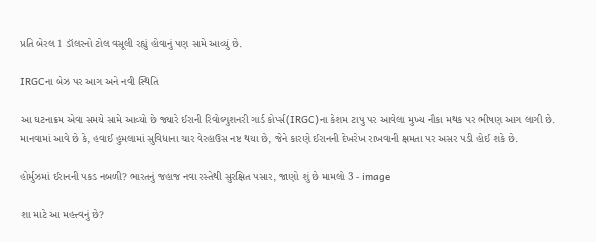પ્રતિ બેરલ 1 ડૉલરનો ટોલ વસૂલી રહ્યું હોવાનું પણ સામે આવ્યું છે.

IRGCના બેઝ પર આગ અને નવી સ્થિતિ

આ ઘટનાક્રમ એવા સમયે સામે આવ્યો છે જ્યારે ઈરાની રિવોલ્યુશનરી ગાર્ડ કોર્પ્સ(IRGC)ના કેશમ ટાપુ પર આવેલા મુખ્ય નૌકા મથક પર ભીષણ આગ લાગી છે. માનવામાં આવે છે કે, હવાઈ હુમલામાં સુવિધાના ચાર વેરહાઉસ નષ્ટ થયા છે, જેને કારણે ઈરાનની દેખરેખ રાખવાની ક્ષમતા પર અસર પડી હોઈ શકે છે.

હોર્મુઝમાં ઈરાનની પકડ નબળી? ભારતનું જહાજ નવા રસ્તેથી સુરક્ષિત પસાર, જાણો શું છે મામલો 3 - image

શા માટે આ મહત્ત્વનું છે?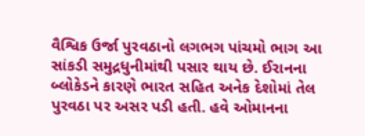વૈશ્વિક ઉર્જા પુરવઠાનો લગભગ પાંચમો ભાગ આ સાંકડી સમુદ્રધુનીમાંથી પસાર થાય છે. ઈરાનના બ્લોકેડને કારણે ભારત સહિત અનેક દેશોમાં તેલ પુરવઠા પર અસર પડી હતી. હવે ઓમાનના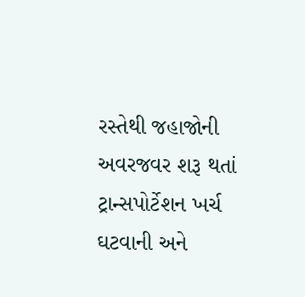રસ્તેથી જહાજોની અવરજવર શરૂ થતાં ટ્રાન્સપોર્ટેશન ખર્ચ ઘટવાની અને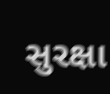સુરક્ષા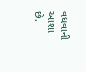વધવાની આશા છે.